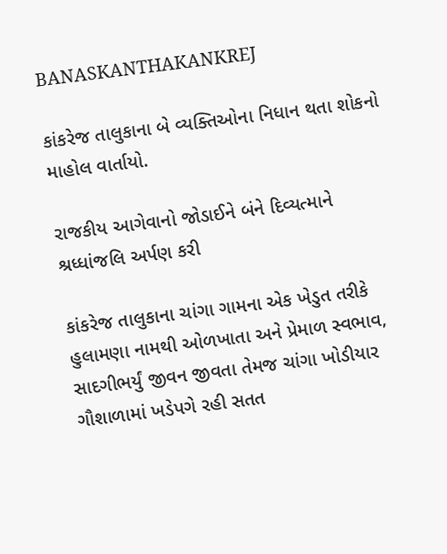BANASKANTHAKANKREJ

કાંકરેજ તાલુકાના બે વ્યક્તિઓના નિધાન થતા શોકનો માહોલ વાર્તાયો.

રાજકીય આગેવાનો જોડાઈને બંને દિવ્યત્માને શ્રધ્ધાંજલિ અર્પણ કરી

કાંકરેજ તાલુકાના ચાંગા ગામના એક ખેડુત તરીકે હુલામણા નામથી ઓળખાતા અને પ્રેમાળ સ્વભાવ, સાદગીભર્યું જીવન જીવતા તેમજ ચાંગા ખોડીયાર ગૌશાળામાં ખડેપગે રહી સતત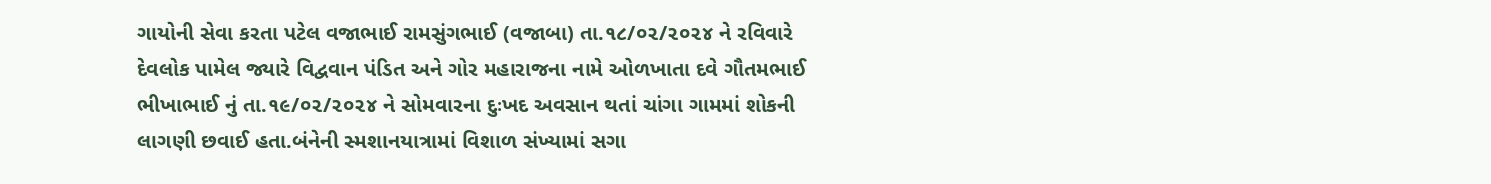ગાયોની સેવા કરતા પટેલ વજાભાઈ રામસુંગભાઈ (વજાબા) તા.૧૮/૦૨/૨૦૨૪ ને રવિવારે દેવલોક પામેલ જ્યારે વિદ્વવાન પંડિત અને ગોર મહારાજના નામે ઓળખાતા દવે ગૌતમભાઈ ભીખાભાઈ નું તા.૧૯/૦૨/૨૦૨૪ ને સોમવારના દુઃખદ અવસાન થતાં ચાંગા ગામમાં શોકની લાગણી છવાઈ હતા.બંનેની સ્મશાનયાત્રામાં વિશાળ સંખ્યામાં સગા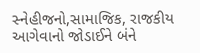સ્નેહીજનો,સામાજિક, રાજકીય આગેવાનો જોડાઈને બંને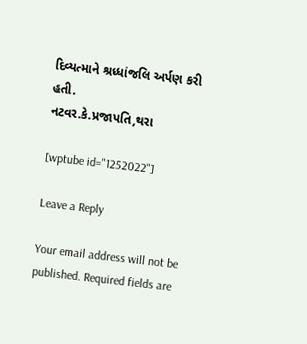દિવ્યત્માને શ્રધ્ધાંજલિ અર્પણ કરી હતી.
નટવર.કે.પ્રજાપતિ,થરા

[wptube id="1252022"]

Leave a Reply

Your email address will not be published. Required fields are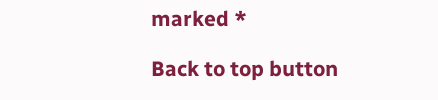marked *

Back to top button